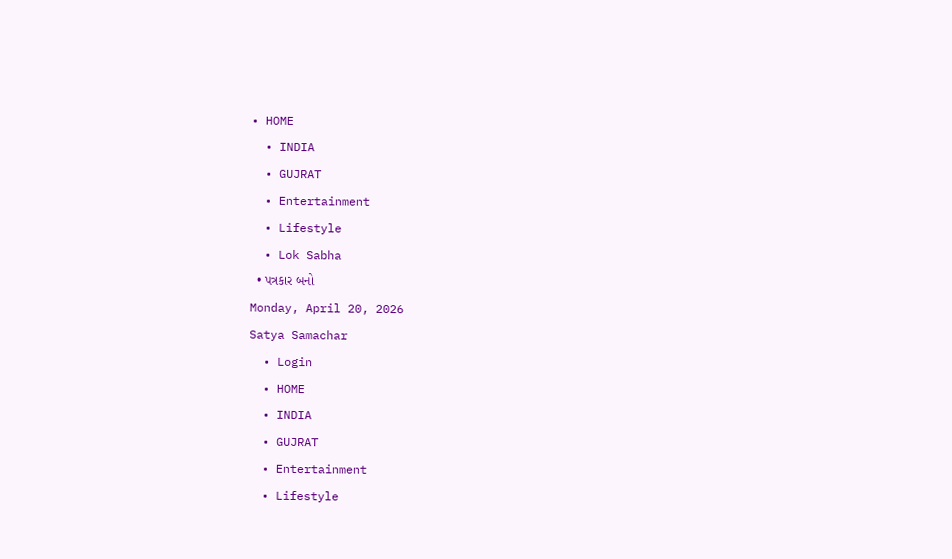• HOME
  • INDIA
  • GUJRAT
  • Entertainment
  • Lifestyle
  • Lok Sabha
  • પત્રકાર બનો
Monday, April 20, 2026
Satya Samachar
  • Login
  • HOME
  • INDIA
  • GUJRAT
  • Entertainment
  • Lifestyle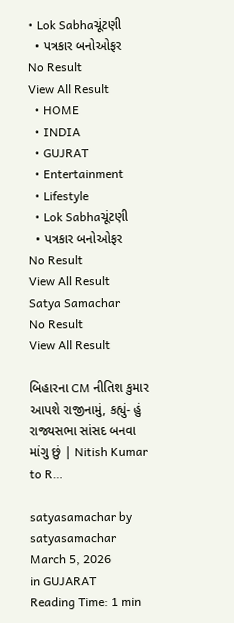• Lok Sabhaચૂંટણી
  • પત્રકાર બનોઓફર
No Result
View All Result
  • HOME
  • INDIA
  • GUJRAT
  • Entertainment
  • Lifestyle
  • Lok Sabhaચૂંટણી
  • પત્રકાર બનોઓફર
No Result
View All Result
Satya Samachar
No Result
View All Result

બિહારના CM નીતિશ કુમાર આપશે રાજીનામું, કહ્યું- હું રાજ્યસભા સાંસદ બનવા માંગુ છું | Nitish Kumar to R…

satyasamachar by satyasamachar
March 5, 2026
in GUJARAT
Reading Time: 1 min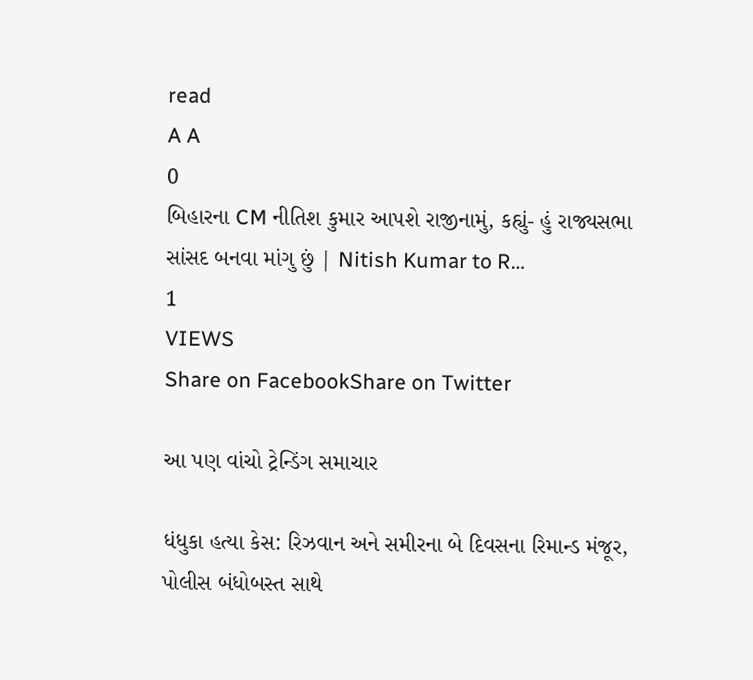read
A A
0
બિહારના CM નીતિશ કુમાર આપશે રાજીનામું, કહ્યું- હું રાજ્યસભા સાંસદ બનવા માંગુ છું | Nitish Kumar to R…
1
VIEWS
Share on FacebookShare on Twitter

આ પણ વાંચો ટ્રેન્ડિંગ સમાચાર

ધંધુકા હત્યા કેસ: રિઝવાન અને સમીરના બે દિવસના રિમાન્ડ મંજૂર, પોલીસ બંધોબસ્ત સાથે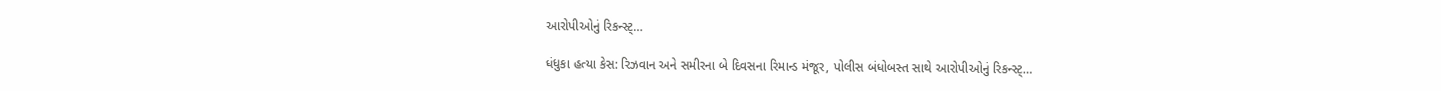આરોપીઓનું રિકન્સ્ટ્…

ધંધુકા હત્યા કેસ: રિઝવાન અને સમીરના બે દિવસના રિમાન્ડ મંજૂર, પોલીસ બંધોબસ્ત સાથે આરોપીઓનું રિકન્સ્ટ્…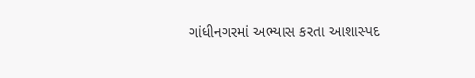ગાંધીનગરમાં અભ્યાસ કરતા આશાસ્પદ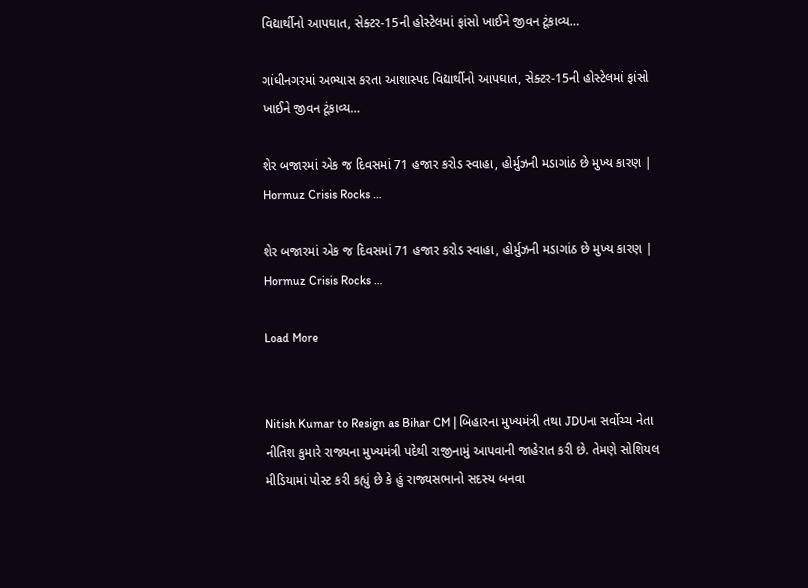વિદ્યાર્થીનો આપઘાત, સેક્ટર-15ની હોસ્ટેલમાં ફાંસો ખાઈને જીવન ટૂંકાવ્ય…

ગાંધીનગરમાં અભ્યાસ કરતા આશાસ્પદ વિદ્યાર્થીનો આપઘાત, સેક્ટર-15ની હોસ્ટેલમાં ફાંસો ખાઈને જીવન ટૂંકાવ્ય…

શેર બજારમાં એક જ દિવસમાં 71 હજાર કરોડ સ્વાહા, હોર્મુઝની મડાગાંઠ છે મુખ્ય કારણ | Hormuz Crisis Rocks …

શેર બજારમાં એક જ દિવસમાં 71 હજાર કરોડ સ્વાહા, હોર્મુઝની મડાગાંઠ છે મુખ્ય કારણ | Hormuz Crisis Rocks …

Load More


Nitish Kumar to Resign as Bihar CM | બિહારના મુખ્યમંત્રી તથા JDUના સર્વોચ્ચ નેતા નીતિશ કુમારે રાજ્યના મુખ્યમંત્રી પદેથી રાજીનામું આપવાની જાહેરાત કરી છે. તેમણે સોશિયલ મીડિયામાં પોસ્ટ કરી કહ્યું છે કે હું રાજ્યસભાનો સદસ્ય બનવા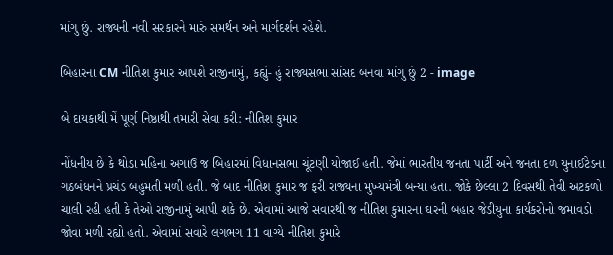માંગુ છું. રાજ્યની નવી સરકારને મારું સમર્થન અને માર્ગદર્શન રહેશે.

બિહારના CM નીતિશ કુમાર આપશે રાજીનામું, કહ્યું- હું રાજ્યસભા સાંસદ બનવા માંગુ છું 2 - image

બે દાયકાથી મેં પૂર્ણ નિષ્ઠાથી તમારી સેવા કરી: નીતિશ કુમાર

નોંધનીય છે કે થોડા મહિના અગાઉ જ બિહારમાં વિધાનસભા ચૂંટણી યોજાઈ હતી. જેમાં ભારતીય જનતા પાર્ટી અને જનતા દળ યુનાઈટેડના ગઠબંધનને પ્રચંડ બહુમતી મળી હતી. જે બાદ નીતિશ કુમાર જ ફરી રાજ્યના મુખ્યમંત્રી બન્યા હતા. જોકે છેલ્લા 2 દિવસથી તેવી અટકળો ચાલી રહી હતી કે તેઓ રાજીનામું આપી શકે છે. એવામાં આજે સવારથી જ નીતિશ કુમારના ઘરની બહાર જેડીયુના કાર્યકરોનો જમાવડો જોવા મળી રહ્યો હતો. એવામાં સવારે લગભગ 11 વાગ્યે નીતિશ કુમારે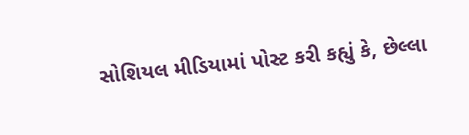સોશિયલ મીડિયામાં પોસ્ટ કરી કહ્યું કે, છેલ્લા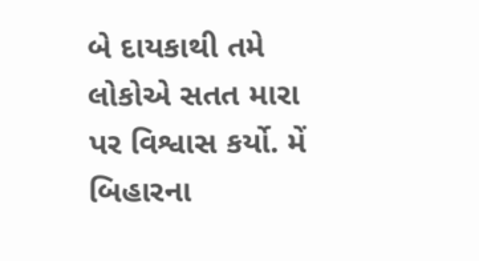બે દાયકાથી તમે લોકોએ સતત મારા પર વિશ્વાસ કર્યો. મેં બિહારના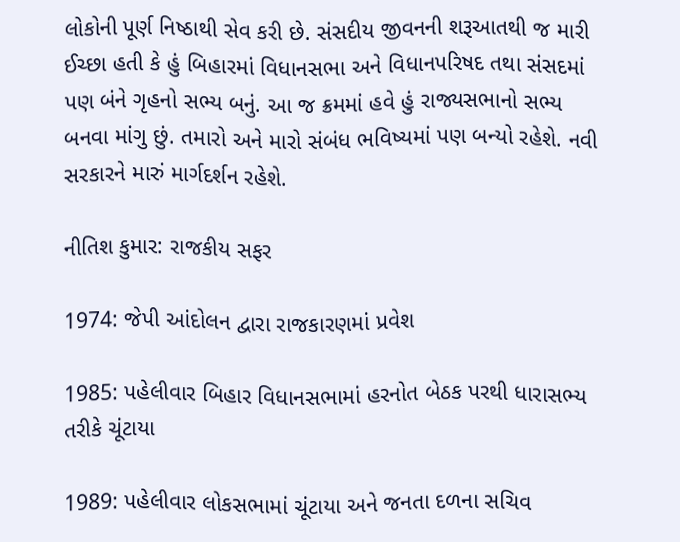લોકોની પૂર્ણ નિષ્ઠાથી સેવ કરી છે. સંસદીય જીવનની શરૂઆતથી જ મારી ઈચ્છા હતી કે હું બિહારમાં વિધાનસભા અને વિધાનપરિષદ તથા સંસદમાં પણ બંને ગૃહનો સભ્ય બનું. આ જ ક્રમમાં હવે હું રાજ્યસભાનો સભ્ય બનવા માંગુ છું. તમારો અને મારો સંબંધ ભવિષ્યમાં પણ બન્યો રહેશે. નવી સરકારને મારું માર્ગદર્શન રહેશે.

નીતિશ કુમાર: રાજકીય સફર

1974: જેપી આંદોલન દ્વારા રાજકારણમાં પ્રવેશ

1985: પહેલીવાર બિહાર વિધાનસભામાં હરનોત બેઠક પરથી ધારાસભ્ય તરીકે ચૂંટાયા

1989: પહેલીવાર લોકસભામાં ચૂંટાયા અને જનતા દળના સચિવ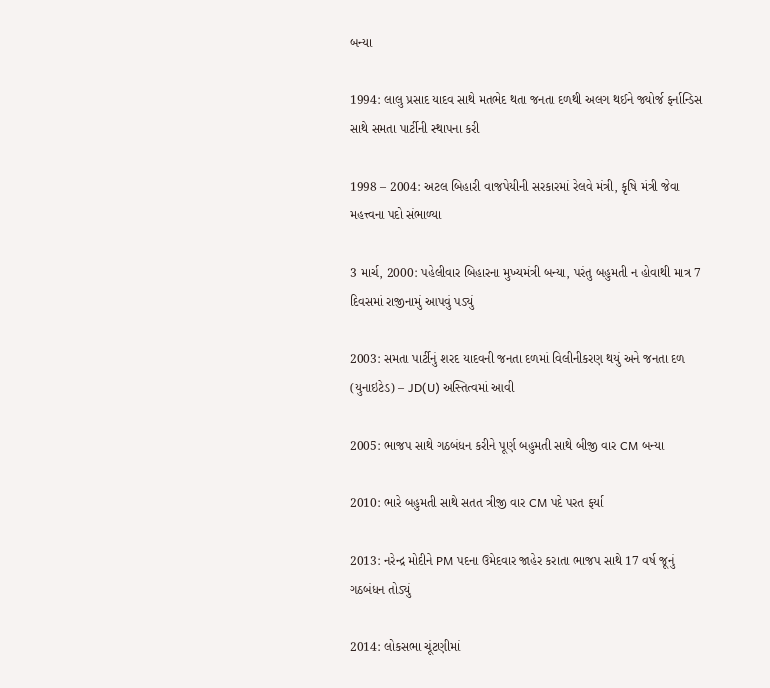બન્યા

1994: લાલુ પ્રસાદ યાદવ સાથે મતભેદ થતા જનતા દળથી અલગ થઈને જ્યોર્જ ફર્નાન્ડિસ સાથે સમતા પાર્ટીની સ્થાપના કરી

1998 – 2004: અટલ બિહારી વાજપેયીની સરકારમાં રેલવે મંત્રી, કૃષિ મંત્રી જેવા મહત્ત્વના પદો સંભાળ્યા

3 માર્ચ, 2000: પહેલીવાર બિહારના મુખ્યમંત્રી બન્યા, પરંતુ બહુમતી ન હોવાથી માત્ર 7 દિવસમાં રાજીનામું આપવું પડ્યું

2003: સમતા પાર્ટીનું શરદ યાદવની જનતા દળમાં વિલીનીકરણ થયું અને જનતા દળ (યુનાઇટેડ) – JD(U) અસ્તિત્વમાં આવી

2005: ભાજપ સાથે ગઠબંધન કરીને પૂર્ણ બહુમતી સાથે બીજી વાર CM બન્યા

2010: ભારે બહુમતી સાથે સતત ત્રીજી વાર CM પદે પરત ફર્યા

2013: નરેન્દ્ર મોદીને PM પદના ઉમેદવાર જાહેર કરાતા ભાજપ સાથે 17 વર્ષ જૂનું ગઠબંધન તોડ્યું

2014: લોકસભા ચૂંટણીમાં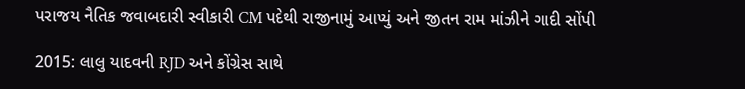પરાજય નૈતિક જવાબદારી સ્વીકારી CM પદેથી રાજીનામું આપ્યું અને જીતન રામ માંઝીને ગાદી સોંપી

2015: લાલુ યાદવની RJD અને કોંગ્રેસ સાથે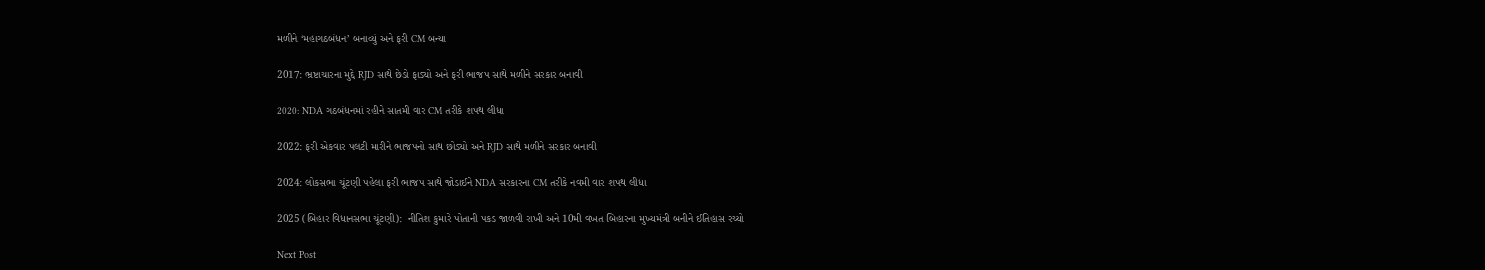મળીને ‘મહાગઠબંધન’ બનાવ્યું અને ફરી CM બન્યા

2017: ભ્રષ્ટાચારના મુદ્દે RJD સાથે છેડો ફાડ્યો અને ફરી ભાજપ સાથે મળીને સરકાર બનાવી

2020: NDA ગઠબંધનમાં રહીને સાતમી વાર CM તરીકે શપથ લીધા

2022: ફરી એકવાર પલટી મારીને ભાજપનો સાથ છોડ્યો અને RJD સાથે મળીને સરકાર બનાવી

2024: લોકસભા ચૂંટણી પહેલા ફરી ભાજપ સાથે જોડાઈને NDA સરકારના CM તરીકે નવમી વાર શપથ લીધા

2025 (બિહાર વિધાનસભા ચૂંટણી):  નીતિશ કુમારે પોતાની પકડ જાળવી રાખી અને 10મી વખત બિહારના મુખ્યમંત્રી બનીને ઈતિહાસ રચ્યો

Next Post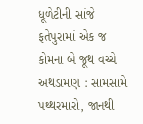ધૂળેટીની સાંજે ફતેપુરામાં એક જ કોમના બે જૂથ વચ્ચે અથડામણ : સામસામે પથ્થરમારો, જાનથી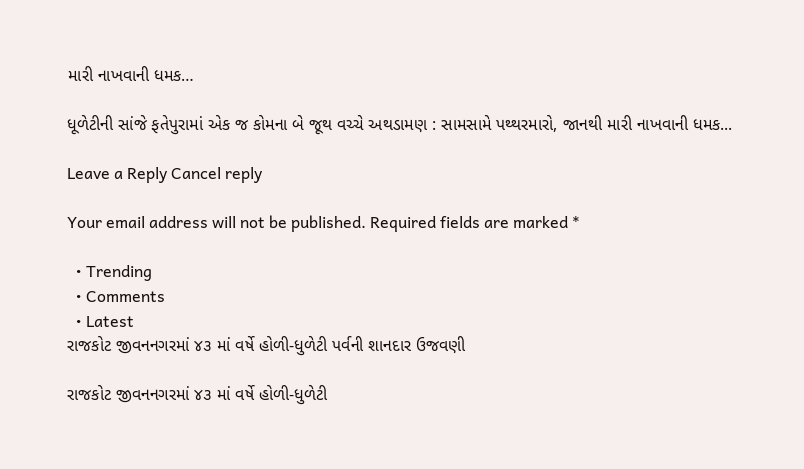મારી નાખવાની ધમક…

ધૂળેટીની સાંજે ફતેપુરામાં એક જ કોમના બે જૂથ વચ્ચે અથડામણ : સામસામે પથ્થરમારો, જાનથી મારી નાખવાની ધમક...

Leave a Reply Cancel reply

Your email address will not be published. Required fields are marked *

  • Trending
  • Comments
  • Latest
રાજકોટ જીવનનગરમાં ૪૩ માં વર્ષે હોળી-ધુળેટી પર્વની શાનદાર ઉજવણી

રાજકોટ જીવનનગરમાં ૪૩ માં વર્ષે હોળી-ધુળેટી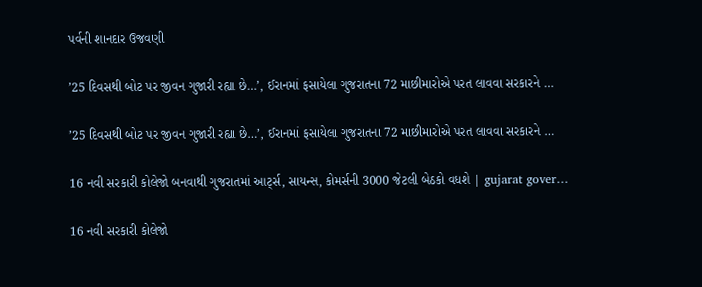પર્વની શાનદાર ઉજવણી

’25 દિવસથી બોટ પર જીવન ગુજારી રહ્યા છે…’, ઈરાનમાં ફસાયેલા ગુજરાતના 72 માછીમારોએ પરત લાવવા સરકારને …

’25 દિવસથી બોટ પર જીવન ગુજારી રહ્યા છે…’, ઈરાનમાં ફસાયેલા ગુજરાતના 72 માછીમારોએ પરત લાવવા સરકારને …

16 નવી સરકારી કોલેજો બનવાથી ગુજરાતમાં આર્ટ્સ, સાયન્સ, કોમર્સની 3000 જેટલી બેઠકો વધશે | gujarat gover…

16 નવી સરકારી કોલેજો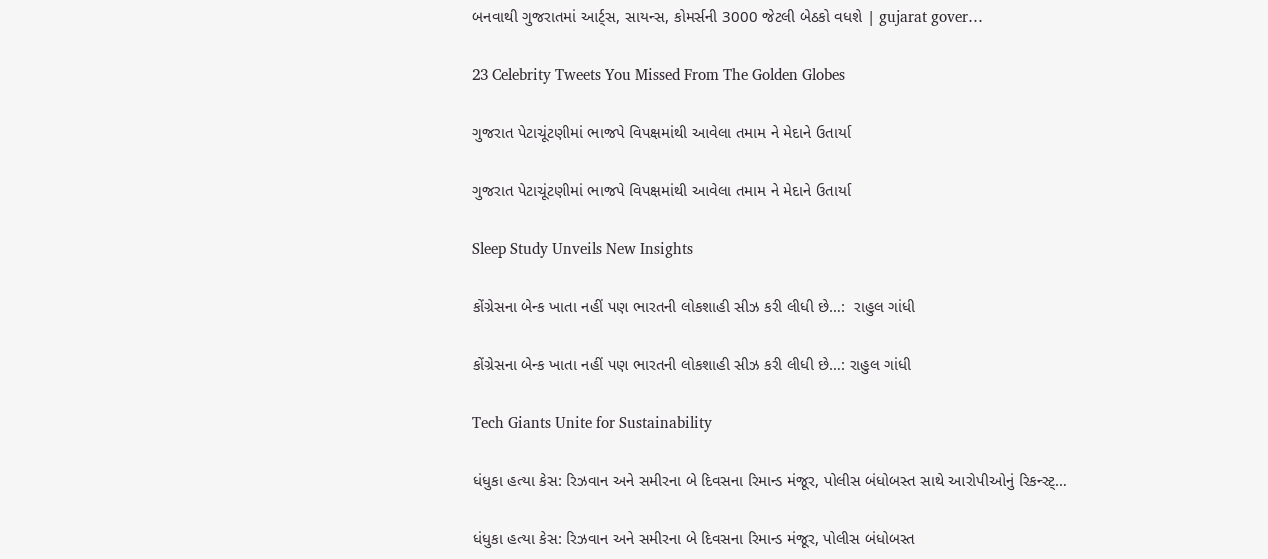બનવાથી ગુજરાતમાં આર્ટ્સ, સાયન્સ, કોમર્સની 3000 જેટલી બેઠકો વધશે | gujarat gover…

23 Celebrity Tweets You Missed From The Golden Globes

ગુજરાત પેટાચૂંટણીમાં ભાજપે વિપક્ષમાંથી આવેલા તમામ ને મેદાને ઉતાર્યા

ગુજરાત પેટાચૂંટણીમાં ભાજપે વિપક્ષમાંથી આવેલા તમામ ને મેદાને ઉતાર્યા

Sleep Study Unveils New Insights

કોંગ્રેસના બેન્ક ખાતા નહીં પણ ભારતની લોકશાહી સીઝ કરી લીધી છે…:  રાહુલ ગાંધી

કોંગ્રેસના બેન્ક ખાતા નહીં પણ ભારતની લોકશાહી સીઝ કરી લીધી છે…: રાહુલ ગાંધી

Tech Giants Unite for Sustainability

ધંધુકા હત્યા કેસ: રિઝવાન અને સમીરના બે દિવસના રિમાન્ડ મંજૂર, પોલીસ બંધોબસ્ત સાથે આરોપીઓનું રિકન્સ્ટ્…

ધંધુકા હત્યા કેસ: રિઝવાન અને સમીરના બે દિવસના રિમાન્ડ મંજૂર, પોલીસ બંધોબસ્ત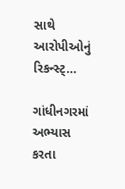સાથે આરોપીઓનું રિકન્સ્ટ્…

ગાંધીનગરમાં અભ્યાસ કરતા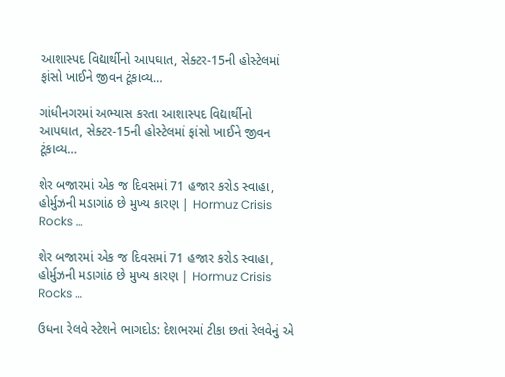આશાસ્પદ વિદ્યાર્થીનો આપઘાત, સેક્ટર-15ની હોસ્ટેલમાં ફાંસો ખાઈને જીવન ટૂંકાવ્ય…

ગાંધીનગરમાં અભ્યાસ કરતા આશાસ્પદ વિદ્યાર્થીનો આપઘાત, સેક્ટર-15ની હોસ્ટેલમાં ફાંસો ખાઈને જીવન ટૂંકાવ્ય…

શેર બજારમાં એક જ દિવસમાં 71 હજાર કરોડ સ્વાહા, હોર્મુઝની મડાગાંઠ છે મુખ્ય કારણ | Hormuz Crisis Rocks …

શેર બજારમાં એક જ દિવસમાં 71 હજાર કરોડ સ્વાહા, હોર્મુઝની મડાગાંઠ છે મુખ્ય કારણ | Hormuz Crisis Rocks …

ઉધના રેલવે સ્ટેશને ભાગદોડ: દેશભરમાં ટીકા છતાં રેલવેનું એ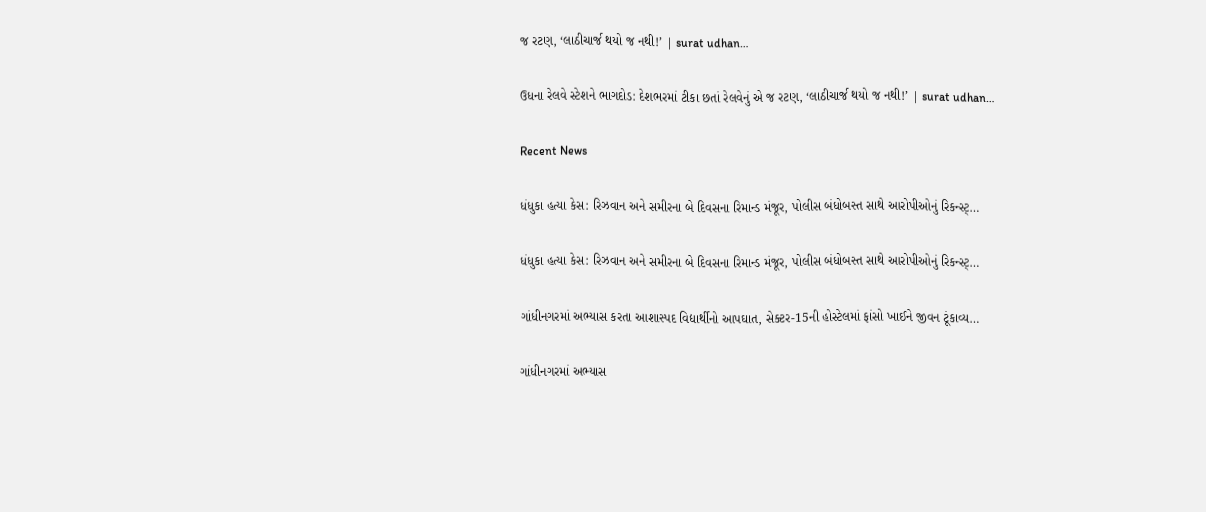જ રટણ, ‘લાઠીચાર્જ થયો જ નથી!’ | surat udhan…

ઉધના રેલવે સ્ટેશને ભાગદોડ: દેશભરમાં ટીકા છતાં રેલવેનું એ જ રટણ, ‘લાઠીચાર્જ થયો જ નથી!’ | surat udhan…

Recent News

ધંધુકા હત્યા કેસ: રિઝવાન અને સમીરના બે દિવસના રિમાન્ડ મંજૂર, પોલીસ બંધોબસ્ત સાથે આરોપીઓનું રિકન્સ્ટ્…

ધંધુકા હત્યા કેસ: રિઝવાન અને સમીરના બે દિવસના રિમાન્ડ મંજૂર, પોલીસ બંધોબસ્ત સાથે આરોપીઓનું રિકન્સ્ટ્…

ગાંધીનગરમાં અભ્યાસ કરતા આશાસ્પદ વિદ્યાર્થીનો આપઘાત, સેક્ટર-15ની હોસ્ટેલમાં ફાંસો ખાઈને જીવન ટૂંકાવ્ય…

ગાંધીનગરમાં અભ્યાસ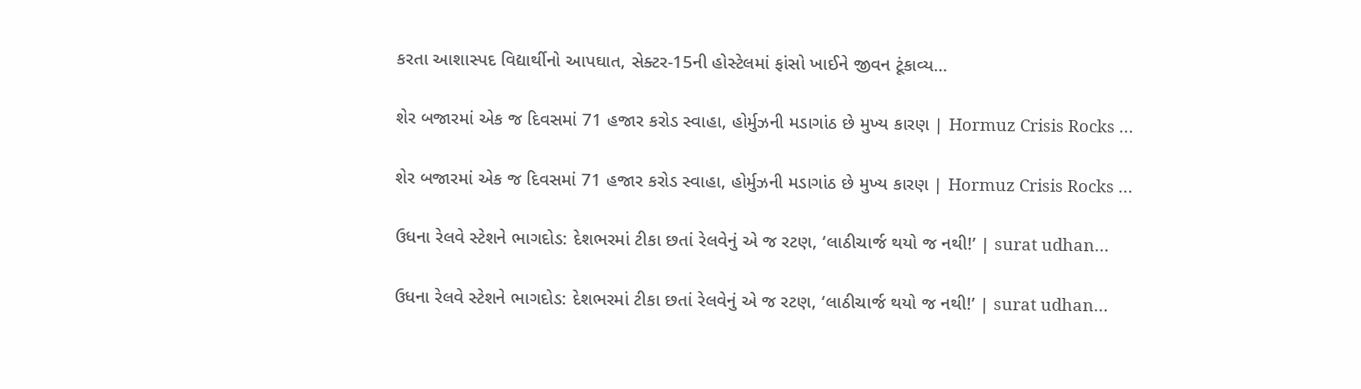કરતા આશાસ્પદ વિદ્યાર્થીનો આપઘાત, સેક્ટર-15ની હોસ્ટેલમાં ફાંસો ખાઈને જીવન ટૂંકાવ્ય…

શેર બજારમાં એક જ દિવસમાં 71 હજાર કરોડ સ્વાહા, હોર્મુઝની મડાગાંઠ છે મુખ્ય કારણ | Hormuz Crisis Rocks …

શેર બજારમાં એક જ દિવસમાં 71 હજાર કરોડ સ્વાહા, હોર્મુઝની મડાગાંઠ છે મુખ્ય કારણ | Hormuz Crisis Rocks …

ઉધના રેલવે સ્ટેશને ભાગદોડ: દેશભરમાં ટીકા છતાં રેલવેનું એ જ રટણ, ‘લાઠીચાર્જ થયો જ નથી!’ | surat udhan…

ઉધના રેલવે સ્ટેશને ભાગદોડ: દેશભરમાં ટીકા છતાં રેલવેનું એ જ રટણ, ‘લાઠીચાર્જ થયો જ નથી!’ | surat udhan…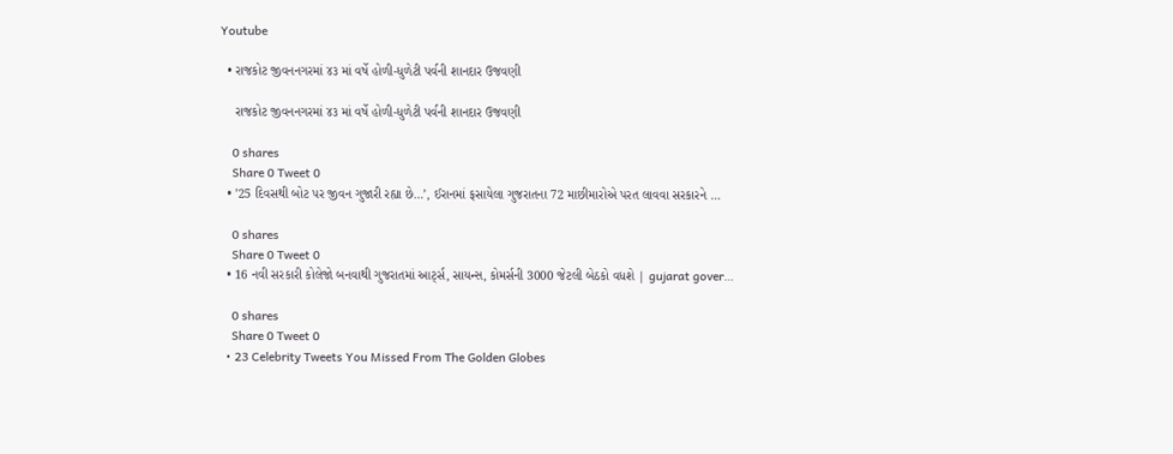Youtube

  • રાજકોટ જીવનનગરમાં ૪૩ માં વર્ષે હોળી-ધુળેટી પર્વની શાનદાર ઉજવણી

    રાજકોટ જીવનનગરમાં ૪૩ માં વર્ષે હોળી-ધુળેટી પર્વની શાનદાર ઉજવણી

    0 shares
    Share 0 Tweet 0
  • ’25 દિવસથી બોટ પર જીવન ગુજારી રહ્યા છે…’, ઈરાનમાં ફસાયેલા ગુજરાતના 72 માછીમારોએ પરત લાવવા સરકારને …

    0 shares
    Share 0 Tweet 0
  • 16 નવી સરકારી કોલેજો બનવાથી ગુજરાતમાં આર્ટ્સ, સાયન્સ, કોમર્સની 3000 જેટલી બેઠકો વધશે | gujarat gover…

    0 shares
    Share 0 Tweet 0
  • 23 Celebrity Tweets You Missed From The Golden Globes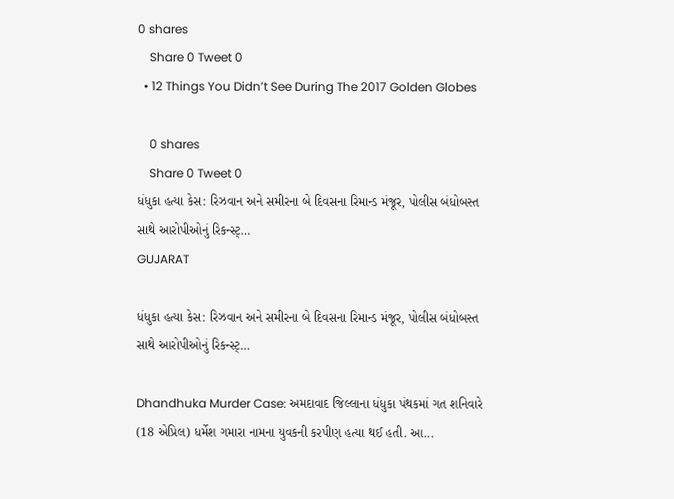0 shares
    Share 0 Tweet 0
  • 12 Things You Didn’t See During The 2017 Golden Globes

    0 shares
    Share 0 Tweet 0
ધંધુકા હત્યા કેસ: રિઝવાન અને સમીરના બે દિવસના રિમાન્ડ મંજૂર, પોલીસ બંધોબસ્ત સાથે આરોપીઓનું રિકન્સ્ટ્…
GUJARAT

ધંધુકા હત્યા કેસ: રિઝવાન અને સમીરના બે દિવસના રિમાન્ડ મંજૂર, પોલીસ બંધોબસ્ત સાથે આરોપીઓનું રિકન્સ્ટ્…

Dhandhuka Murder Case: અમદાવાદ જિલ્લાના ધંધુકા પંથકમાં ગત શનિવારે (18 એપ્રિલ) ધર્મેશ ગમારા નામના યુવકની કરપીણ હત્યા થઈ હતી. આ...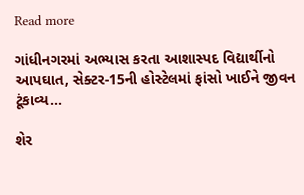Read more

ગાંધીનગરમાં અભ્યાસ કરતા આશાસ્પદ વિદ્યાર્થીનો આપઘાત, સેક્ટર-15ની હોસ્ટેલમાં ફાંસો ખાઈને જીવન ટૂંકાવ્ય…

શેર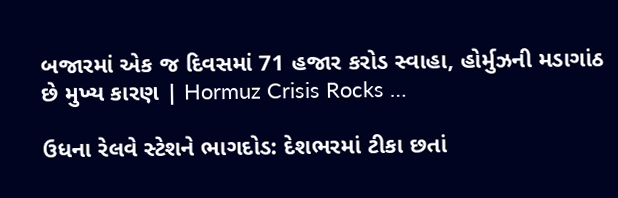બજારમાં એક જ દિવસમાં 71 હજાર કરોડ સ્વાહા, હોર્મુઝની મડાગાંઠ છે મુખ્ય કારણ | Hormuz Crisis Rocks …

ઉધના રેલવે સ્ટેશને ભાગદોડ: દેશભરમાં ટીકા છતાં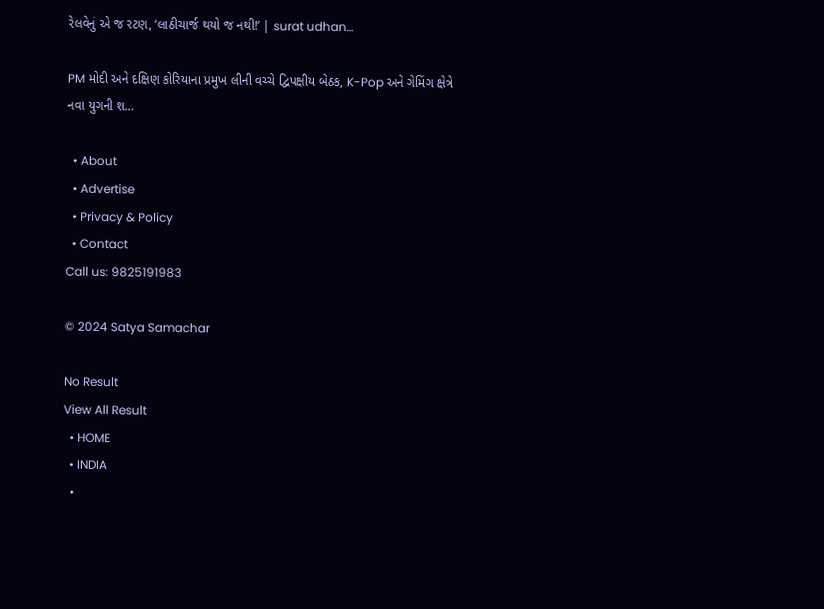રેલવેનું એ જ રટણ, ‘લાઠીચાર્જ થયો જ નથી!’ | surat udhan…

PM મોદી અને દક્ષિણ કોરિયાના પ્રમુખ લીની વચ્ચે દ્વિપક્ષીય બેઠક, K-Pop અને ગેમિંગ ક્ષેત્રે નવા યુગની શ…

  • About
  • Advertise
  • Privacy & Policy
  • Contact
Call us: 9825191983

© 2024 Satya Samachar

No Result
View All Result
  • HOME
  • INDIA
  •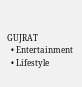GUJRAT
  • Entertainment
  • Lifestyle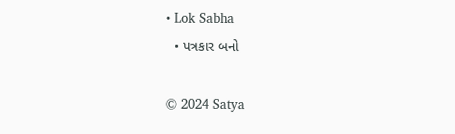• Lok Sabha
  • પત્રકાર બનો

© 2024 Satya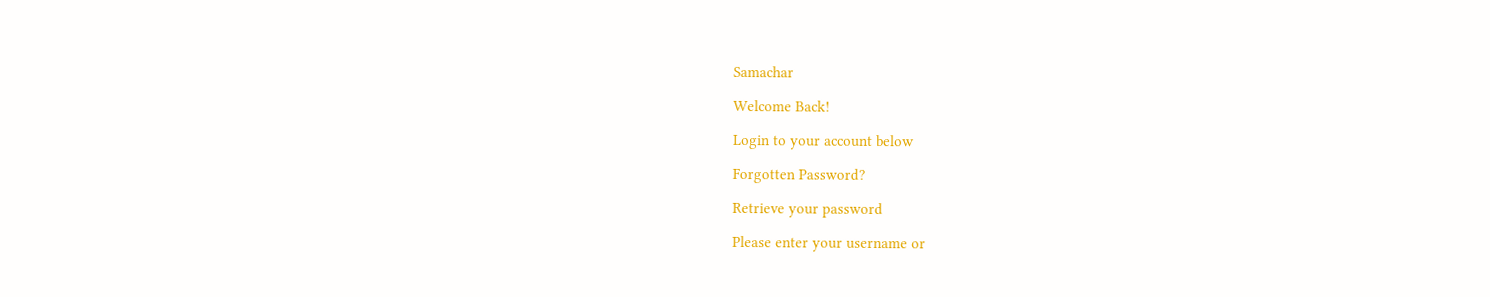Samachar

Welcome Back!

Login to your account below

Forgotten Password?

Retrieve your password

Please enter your username or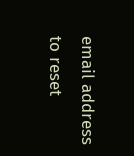email address to reset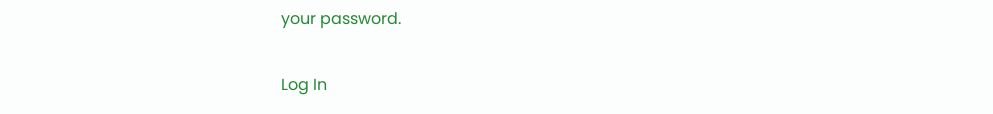your password.

Log In